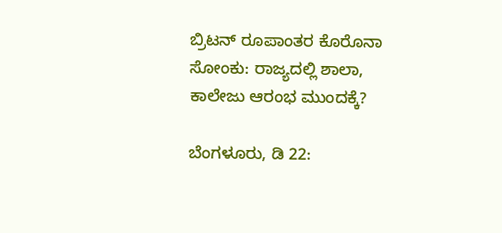ಬ್ರಿಟನ್ ರೂಪಾಂತರ ಕೊರೊನಾ ಸೋಂಕು: ರಾಜ್ಯದಲ್ಲಿ ಶಾಲಾ, ಕಾಲೇಜು ಆರಂಭ ಮುಂದಕ್ಕೆ?

ಬೆಂಗಳೂರು, ಡಿ 22: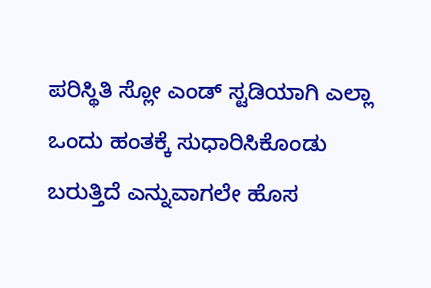ಪರಿಸ್ಥಿತಿ ಸ್ಲೋ ಎಂಡ್ ಸ್ಟಡಿಯಾಗಿ ಎಲ್ಲಾ ಒಂದು ಹಂತಕ್ಕೆ ಸುಧಾರಿಸಿಕೊಂಡು ಬರುತ್ತಿದೆ ಎನ್ನುವಾಗಲೇ ಹೊಸ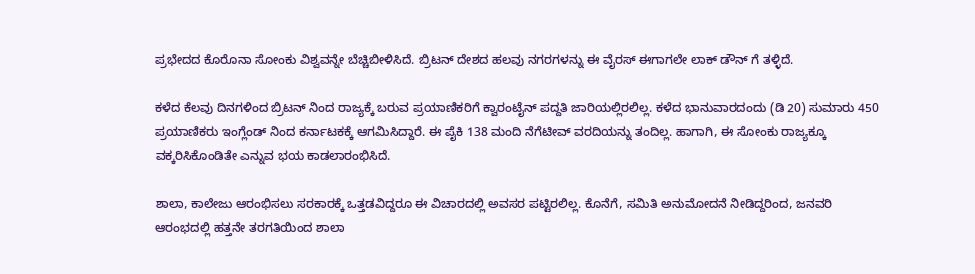ಪ್ರಭೇದದ ಕೊರೊನಾ ಸೋಂಕು ವಿಶ್ವವನ್ನೇ ಬೆಚ್ಚಿಬೀಳಿಸಿದೆ. ಬ್ರಿಟನ್ ದೇಶದ ಹಲವು ನಗರಗಳನ್ನು ಈ ವೈರಸ್ ಈಗಾಗಲೇ ಲಾಕ್ ಡೌನ್ ಗೆ ತಳ್ಳಿದೆ.

ಕಳೆದ ಕೆಲವು ದಿನಗಳಿಂದ ಬ್ರಿಟನ್ ನಿಂದ ರಾಜ್ಯಕ್ಕೆ ಬರುವ ಪ್ರಯಾಣಿಕರಿಗೆ ಕ್ವಾರಂಟೈನ್ ಪದ್ದತಿ ಜಾರಿಯಲ್ಲಿರಲಿಲ್ಲ. ಕಳೆದ ಭಾನುವಾರದಂದು (ಡಿ 20) ಸುಮಾರು 450 ಪ್ರಯಾಣಿಕರು ಇಂಗ್ಲೆಂಡ್ ನಿಂದ ಕರ್ನಾಟಕಕ್ಕೆ ಆಗಮಿಸಿದ್ದಾರೆ. ಈ ಪೈಕಿ 138 ಮಂದಿ ನೆಗೆಟೀವ್ ವರದಿಯನ್ನು ತಂದಿಲ್ಲ. ಹಾಗಾಗಿ, ಈ ಸೋಂಕು ರಾಜ್ಯಕ್ಕೂ ವಕ್ಕರಿಸಿಕೊಂಡಿತೇ ಎನ್ನುವ ಭಯ ಕಾಡಲಾರಂಭಿಸಿದೆ.

ಶಾಲಾ, ಕಾಲೇಜು ಆರಂಭಿಸಲು ಸರಕಾರಕ್ಕೆ ಒತ್ತಡವಿದ್ದರೂ ಈ ವಿಚಾರದಲ್ಲಿ ಅವಸರ ಪಟ್ಟಿರಲಿಲ್ಲ. ಕೊನೆಗೆ, ಸಮಿತಿ ಅನುಮೋದನೆ ನೀಡಿದ್ದರಿಂದ, ಜನವರಿ ಆರಂಭದಲ್ಲಿ ಹತ್ತನೇ ತರಗತಿಯಿಂದ ಶಾಲಾ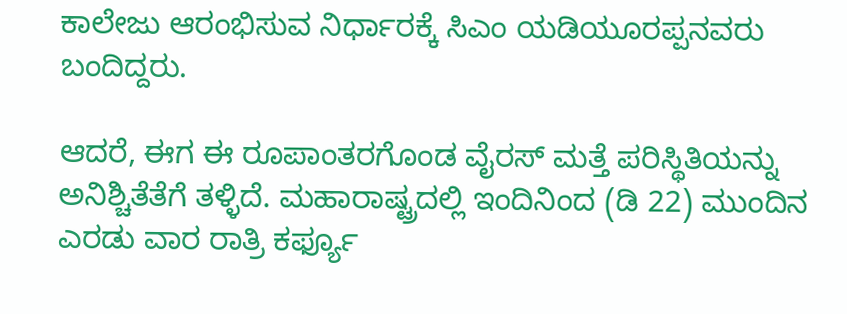ಕಾಲೇಜು ಆರಂಭಿಸುವ ನಿರ್ಧಾರಕ್ಕೆ ಸಿಎಂ ಯಡಿಯೂರಪ್ಪನವರು ಬಂದಿದ್ದರು.

ಆದರೆ, ಈಗ ಈ ರೂಪಾಂತರಗೊಂಡ ವೈರಸ್ ಮತ್ತೆ ಪರಿಸ್ಥಿತಿಯನ್ನು ಅನಿಶ್ಚಿತೆತೆಗೆ ತಳ್ಳಿದೆ. ಮಹಾರಾಷ್ಟ್ರದಲ್ಲಿ ಇಂದಿನಿಂದ (ಡಿ 22) ಮುಂದಿನ ಎರಡು ವಾರ ರಾತ್ರಿ ಕರ್ಫ್ಯೂ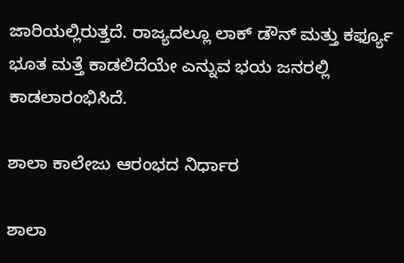ಜಾರಿಯಲ್ಲಿರುತ್ತದೆ. ರಾಜ್ಯದಲ್ಲೂ ಲಾಕ್ ಡೌನ್ ಮತ್ತು ಕರ್ಫ್ಯೂ ಭೂತ ಮತ್ತೆ ಕಾಡಲಿದೆಯೇ ಎನ್ನುವ ಭಯ ಜನರಲ್ಲಿ ಕಾಡಲಾರಂಭಿಸಿದೆ.

ಶಾಲಾ ಕಾಲೇಜು ಆರಂಭದ ನಿರ್ಧಾರ

ಶಾಲಾ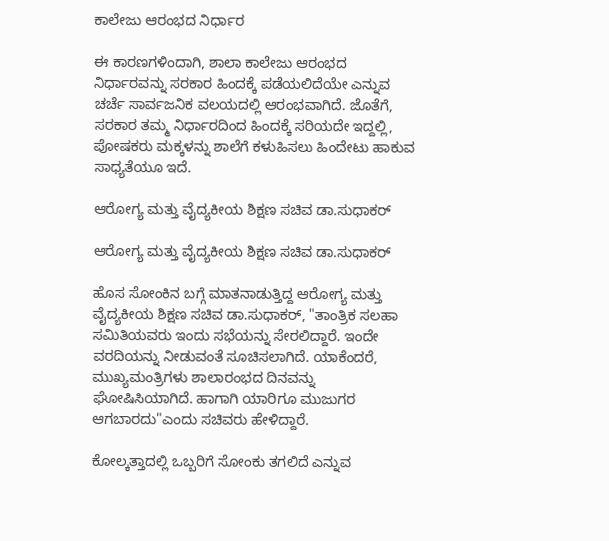ಕಾಲೇಜು ಆರಂಭದ ನಿರ್ಧಾರ

ಈ ಕಾರಣಗಳಿಂದಾಗಿ, ಶಾಲಾ ಕಾಲೇಜು ಆರಂಭದ ನಿರ್ಧಾರವನ್ನು ಸರಕಾರ ಹಿಂದಕ್ಕೆ ಪಡೆಯಲಿದೆಯೇ ಎನ್ನುವ ಚರ್ಚೆ ಸಾರ್ವಜನಿಕ ವಲಯದಲ್ಲಿ ಆರಂಭವಾಗಿದೆ. ಜೊತೆಗೆ, ಸರಕಾರ ತಮ್ಮ ನಿರ್ಧಾರದಿಂದ ಹಿಂದಕ್ಕೆ ಸರಿಯದೇ ಇದ್ದಲ್ಲಿ, ಪೋಷಕರು ಮಕ್ಕಳನ್ನು ಶಾಲೆಗೆ ಕಳುಹಿಸಲು ಹಿಂದೇಟು ಹಾಕುವ ಸಾಧ್ಯತೆಯೂ ಇದೆ.

ಆರೋಗ್ಯ ಮತ್ತು ವೈದ್ಯಕೀಯ ಶಿಕ್ಷಣ ಸಚಿವ ಡಾ.ಸುಧಾಕರ್

ಆರೋಗ್ಯ ಮತ್ತು ವೈದ್ಯಕೀಯ ಶಿಕ್ಷಣ ಸಚಿವ ಡಾ.ಸುಧಾಕರ್

ಹೊಸ ಸೋಂಕಿನ ಬಗ್ಗೆ ಮಾತನಾಡುತ್ತಿದ್ದ ಆರೋಗ್ಯ ಮತ್ತು ವೈದ್ಯಕೀಯ ಶಿಕ್ಷಣ ಸಚಿವ ಡಾ.ಸುಧಾಕರ್, "ತಾಂತ್ರಿಕ ಸಲಹಾ ಸಮಿತಿಯವರು ಇಂದು ಸಭೆಯನ್ನು ಸೇರಲಿದ್ದಾರೆ. ಇಂದೇ ವರದಿಯನ್ನು ನೀಡುವಂತೆ ಸೂಚಿಸಲಾಗಿದೆ. ಯಾಕೆಂದರೆ, ಮುಖ್ಯಮಂತ್ರಿಗಳು ಶಾಲಾರಂಭದ ದಿನವನ್ನು ಘೋಷಿಸಿಯಾಗಿದೆ. ಹಾಗಾಗಿ ಯಾರಿಗೂ ಮುಜುಗರ ಆಗಬಾರದು"ಎಂದು ಸಚಿವರು ಹೇಳಿದ್ದಾರೆ.

ಕೋಲ್ಕತ್ತಾದಲ್ಲಿ ಒಬ್ಬರಿಗೆ ಸೋಂಕು ತಗಲಿದೆ ಎನ್ನುವ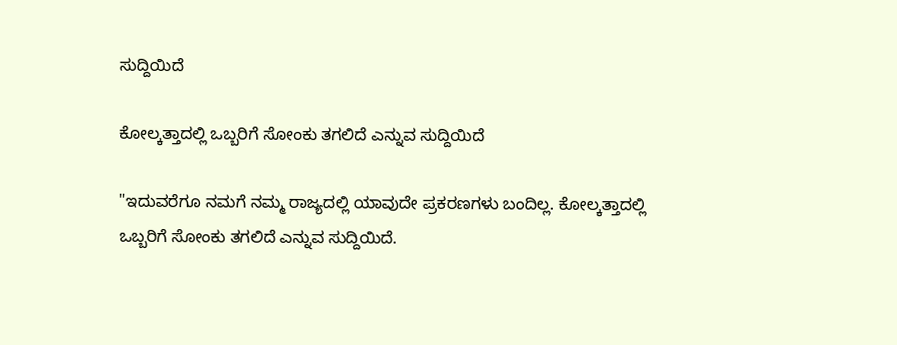ಸುದ್ದಿಯಿದೆ

ಕೋಲ್ಕತ್ತಾದಲ್ಲಿ ಒಬ್ಬರಿಗೆ ಸೋಂಕು ತಗಲಿದೆ ಎನ್ನುವ ಸುದ್ದಿಯಿದೆ

"ಇದುವರೆಗೂ ನಮಗೆ ನಮ್ಮ ರಾಜ್ಯದಲ್ಲಿ ಯಾವುದೇ ಪ್ರಕರಣಗಳು ಬಂದಿಲ್ಲ. ಕೋಲ್ಕತ್ತಾದಲ್ಲಿ ಒಬ್ಬರಿಗೆ ಸೋಂಕು ತಗಲಿದೆ ಎನ್ನುವ ಸುದ್ದಿಯಿದೆ.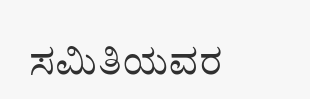ಸಮಿತಿಯವರ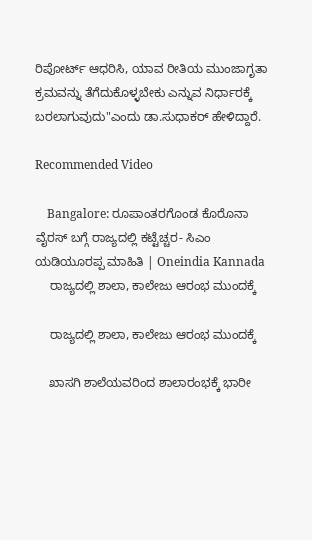ರಿಪೋರ್ಟ್ ಆಧರಿಸಿ, ಯಾವ ರೀತಿಯ ಮುಂಜಾಗೃತಾ ಕ್ರಮವನ್ನು ತೆಗೆದುಕೊಳ್ಳಬೇಕು ಎನ್ನುವ ನಿರ್ಧಾರಕ್ಕೆ ಬರಲಾಗುವುದು"ಎಂದು ಡಾ.ಸುಧಾಕರ್ ಹೇಳಿದ್ದಾರೆ.

Recommended Video

    Bangalore: ರೂಪಾಂತರಗೊಂಡ ಕೊರೊನಾ ವೈರಸ್‌ ಬಗ್ಗೆ ರಾಜ್ಯದಲ್ಲಿ ಕಟ್ಟೆಚ್ಚರ- ಸಿಎಂ ಯಡಿಯೂರಪ್ಪ ಮಾಹಿತಿ | Oneindia Kannada
    ರಾಜ್ಯದಲ್ಲಿ ಶಾಲಾ, ಕಾಲೇಜು ಆರಂಭ ಮುಂದಕ್ಕೆ

    ರಾಜ್ಯದಲ್ಲಿ ಶಾಲಾ, ಕಾಲೇಜು ಆರಂಭ ಮುಂದಕ್ಕೆ

    ಖಾಸಗಿ ಶಾಲೆಯವರಿಂದ ಶಾಲಾರಂಭಕ್ಕೆ ಭಾರೀ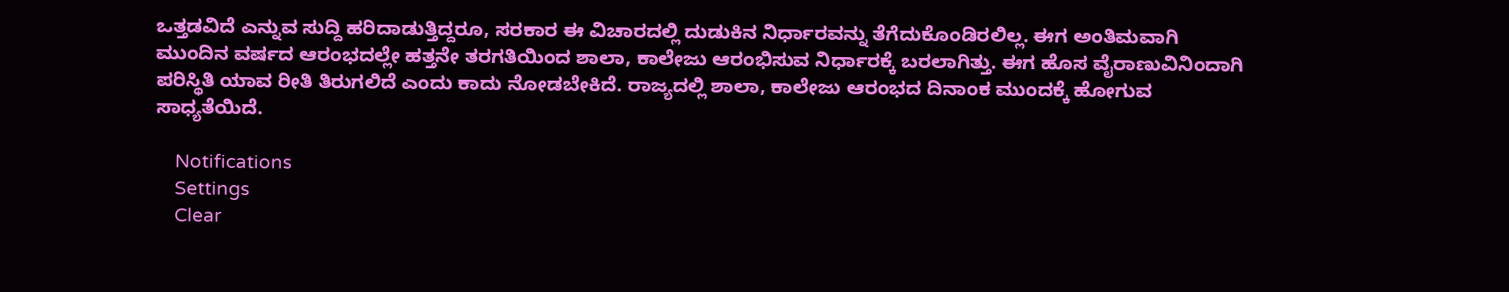ಒತ್ತಡವಿದೆ ಎನ್ನುವ ಸುದ್ದಿ ಹರಿದಾಡುತ್ತಿದ್ದರೂ, ಸರಕಾರ ಈ ವಿಚಾರದಲ್ಲಿ ದುಡುಕಿನ ನಿರ್ಧಾರವನ್ನು ತೆಗೆದುಕೊಂಡಿರಲಿಲ್ಲ. ಈಗ ಅಂತಿಮವಾಗಿ ಮುಂದಿನ ವರ್ಷದ ಆರಂಭದಲ್ಲೇ ಹತ್ತನೇ ತರಗತಿಯಿಂದ ಶಾಲಾ, ಕಾಲೇಜು ಆರಂಭಿಸುವ ನಿರ್ಧಾರಕ್ಕೆ ಬರಲಾಗಿತ್ತು. ಈಗ ಹೊಸ ವೈರಾಣುವಿನಿಂದಾಗಿ ಪರಿಸ್ಥಿತಿ ಯಾವ ರೀತಿ ತಿರುಗಲಿದೆ ಎಂದು ಕಾದು ನೋಡಬೇಕಿದೆ. ರಾಜ್ಯದಲ್ಲಿ ಶಾಲಾ, ಕಾಲೇಜು ಆರಂಭದ ದಿನಾಂಕ ಮುಂದಕ್ಕೆ ಹೋಗುವ ಸಾಧ್ಯತೆಯಿದೆ.

    Notifications
    Settings
    Clear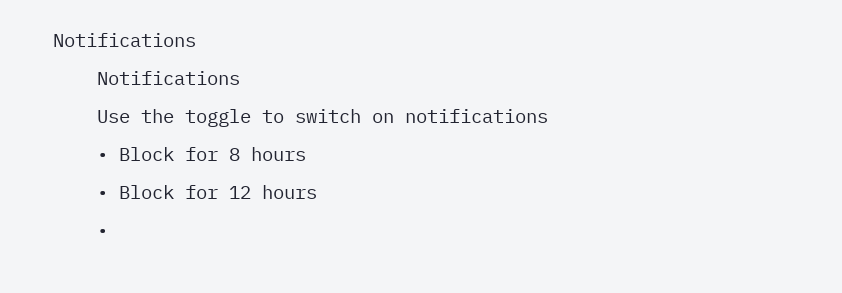Notifications
    Notifications
    Use the toggle to switch on notifications
    • Block for 8 hours
    • Block for 12 hours
    •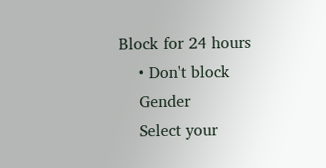Block for 24 hours
    • Don't block
    Gender
    Select your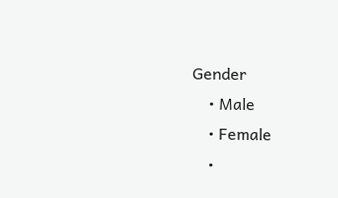Gender
    • Male
    • Female
    •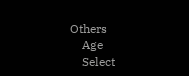Others
    Age
    Select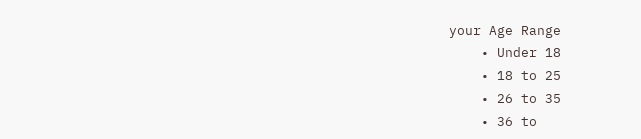your Age Range
    • Under 18
    • 18 to 25
    • 26 to 35
    • 36 to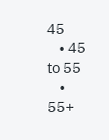45
    • 45 to 55
    • 55+